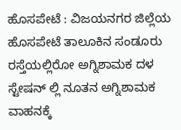ಹೊಸಪೇಟೆ : ವಿಜಯನಗರ ಜಿಲ್ಲೆಯ ಹೊಸಪೇಟೆ ತಾಲೂಕಿನ ಸಂಡೂರು ರಸ್ತೆಯಲ್ಲಿರೋ ಅಗ್ನಿಶಾಮಕ ದಳ ಸ್ಟೇಷನ್ ಲ್ಲಿ ನೂತನ ಅಗ್ನಿಶಾಮಕ ವಾಹನಕ್ಕೆ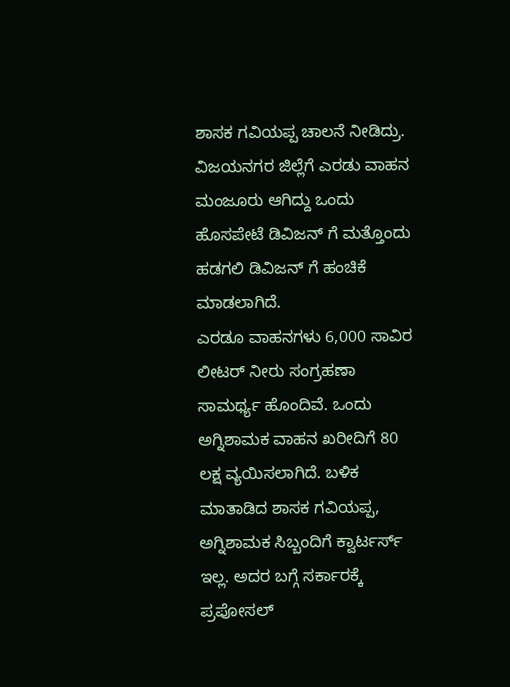ಶಾಸಕ ಗವಿಯಪ್ಪ ಚಾಲನೆ ನೀಡಿದ್ರು. ವಿಜಯನಗರ ಜಿಲ್ಲೆಗೆ ಎರಡು ವಾಹನ ಮಂಜೂರು ಆಗಿದ್ದು ಒಂದು ಹೊಸಪೇಟೆ ಡಿವಿಜನ್ ಗೆ ಮತ್ತೊಂದು ಹಡಗಲಿ ಡಿವಿಜನ್ ಗೆ ಹಂಚಿಕೆ ಮಾಡಲಾಗಿದೆ.
ಎರಡೂ ವಾಹನಗಳು 6,000 ಸಾವಿರ ಲೀಟರ್ ನೀರು ಸಂಗ್ರಹಣಾ ಸಾಮರ್ಥ್ಯ ಹೊಂದಿವೆ. ಒಂದು ಅಗ್ನಿಶಾಮಕ ವಾಹನ ಖರೀದಿಗೆ 80 ಲಕ್ಷ ವ್ಯಯಿಸಲಾಗಿದೆ. ಬಳಿಕ ಮಾತಾಡಿದ ಶಾಸಕ ಗವಿಯಪ್ಪ, ಅಗ್ನಿಶಾಮಕ ಸಿಬ್ಬಂದಿಗೆ ಕ್ವಾರ್ಟರ್ಸ್ ಇಲ್ಲ. ಅದರ ಬಗ್ಗೆ ಸರ್ಕಾರಕ್ಕೆ ಪ್ರಪೋಸಲ್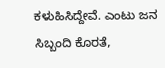ಕಳುಹಿಸಿದ್ದೇವೆ. ಎಂಟು ಜನ ಸಿಬ್ಬಂದಿ ಕೊರತೆ,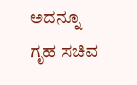ಅದನ್ನೂ ಗೃಹ ಸಚಿವ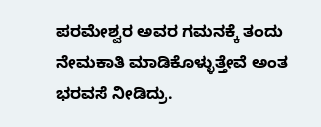ಪರಮೇಶ್ವರ ಅವರ ಗಮನಕ್ಕೆ ತಂದು ನೇಮಕಾತಿ ಮಾಡಿಕೊಳ್ಳುತ್ತೇವೆ ಅಂತ ಭರವಸೆ ನೀಡಿದ್ರು.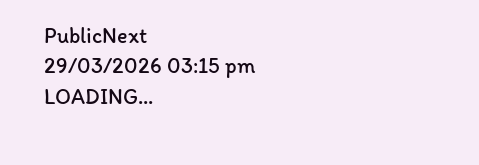PublicNext
29/03/2026 03:15 pm
LOADING...